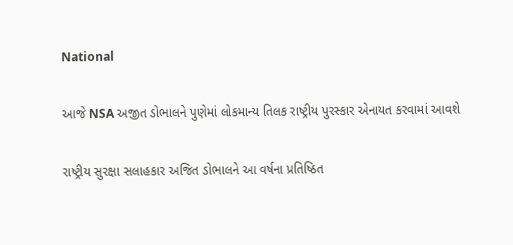National

આજે NSA અજીત ડોભાલને પુણેમાં લોકમાન્ય તિલક રાષ્ટ્રીય પુરસ્કાર એનાયત કરવામાં આવશે

રાષ્ટ્રીય સુરક્ષા સલાહકાર અજિત ડોભાલને આ વર્ષના પ્રતિષ્ઠિત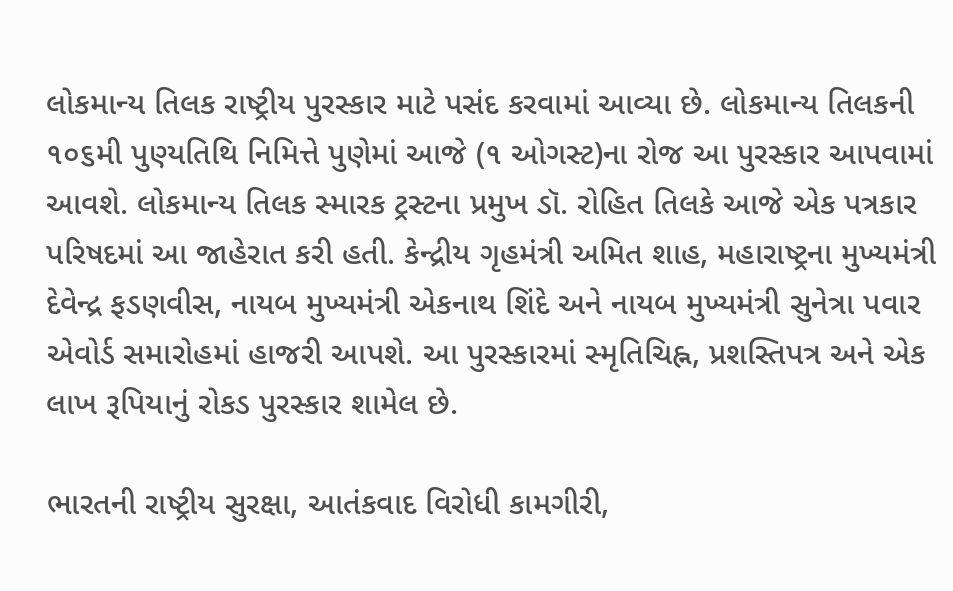લોકમાન્ય તિલક રાષ્ટ્રીય પુરસ્કાર માટે પસંદ કરવામાં આવ્યા છે. લોકમાન્ય તિલકની ૧૦૬મી પુણ્યતિથિ નિમિત્તે પુણેમાં આજે (૧ ઓગસ્ટ)ના રોજ આ પુરસ્કાર આપવામાં આવશે. લોકમાન્ય તિલક સ્મારક ટ્રસ્ટના પ્રમુખ ડૉ. રોહિત તિલકે આજે એક પત્રકાર પરિષદમાં આ જાહેરાત કરી હતી. કેન્દ્રીય ગૃહમંત્રી અમિત શાહ, મહારાષ્ટ્રના મુખ્યમંત્રી દેવેન્દ્ર ફડણવીસ, નાયબ મુખ્યમંત્રી એકનાથ શિંદે અને નાયબ મુખ્યમંત્રી સુનેત્રા પવાર એવોર્ડ સમારોહમાં હાજરી આપશે. આ પુરસ્કારમાં સ્મૃતિચિહ્ન, પ્રશસ્તિપત્ર અને એક લાખ રૂપિયાનું રોકડ પુરસ્કાર શામેલ છે.

ભારતની રાષ્ટ્રીય સુરક્ષા, આતંકવાદ વિરોધી કામગીરી,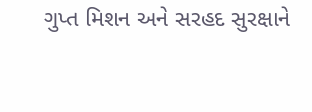ગુપ્ત મિશન અને સરહદ સુરક્ષાને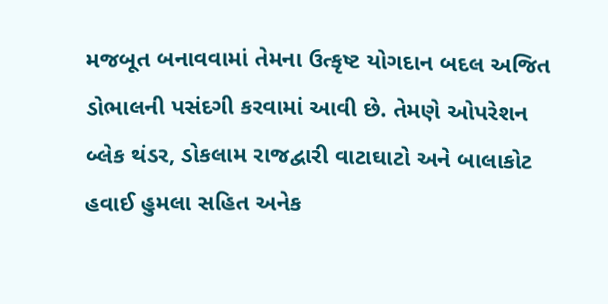મજબૂત બનાવવામાં તેમના ઉત્કૃષ્ટ યોગદાન બદલ અજિત ડોભાલની પસંદગી કરવામાં આવી છે. તેમણે ઓપરેશન બ્લેક થંડર, ડોકલામ રાજદ્વારી વાટાઘાટો અને બાલાકોટ હવાઈ હુમલા સહિત અનેક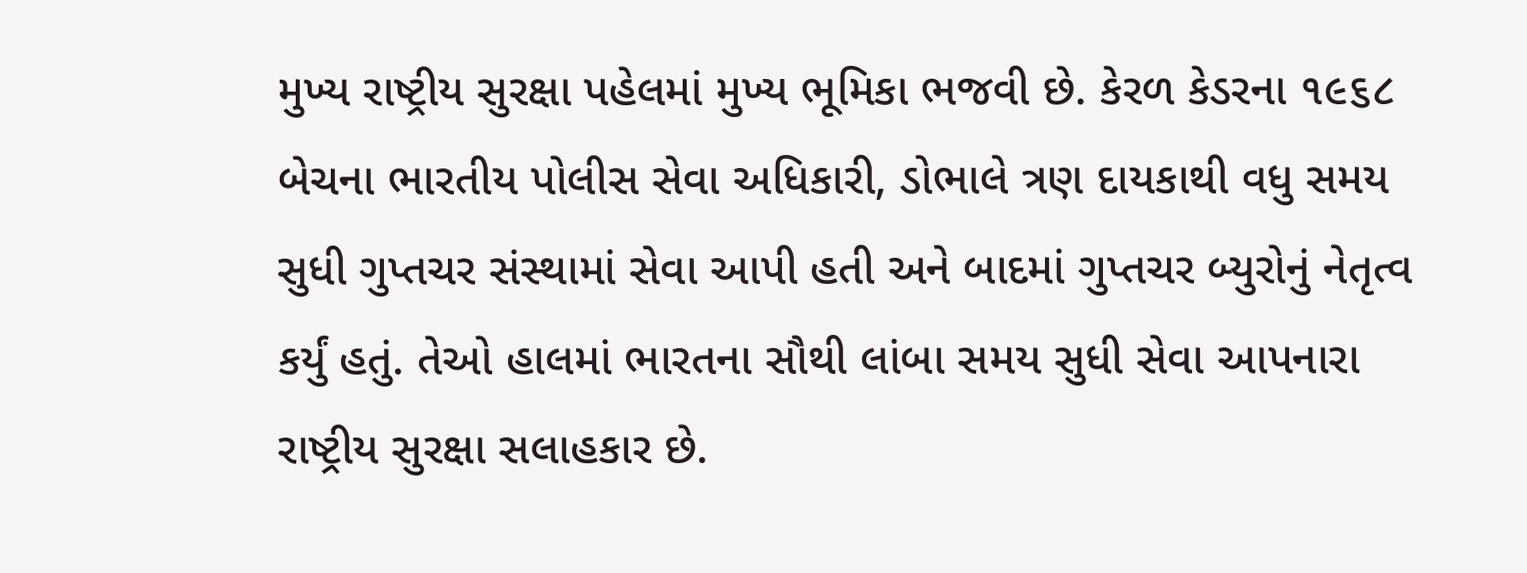મુખ્ય રાષ્ટ્રીય સુરક્ષા પહેલમાં મુખ્ય ભૂમિકા ભજવી છે. કેરળ કેડરના ૧૯૬૮ બેચના ભારતીય પોલીસ સેવા અધિકારી, ડોભાલે ત્રણ દાયકાથી વધુ સમય સુધી ગુપ્તચર સંસ્થામાં સેવા આપી હતી અને બાદમાં ગુપ્તચર બ્યુરોનું નેતૃત્વ કર્યું હતું. તેઓ હાલમાં ભારતના સૌથી લાંબા સમય સુધી સેવા આપનારા રાષ્ટ્રીય સુરક્ષા સલાહકાર છે.